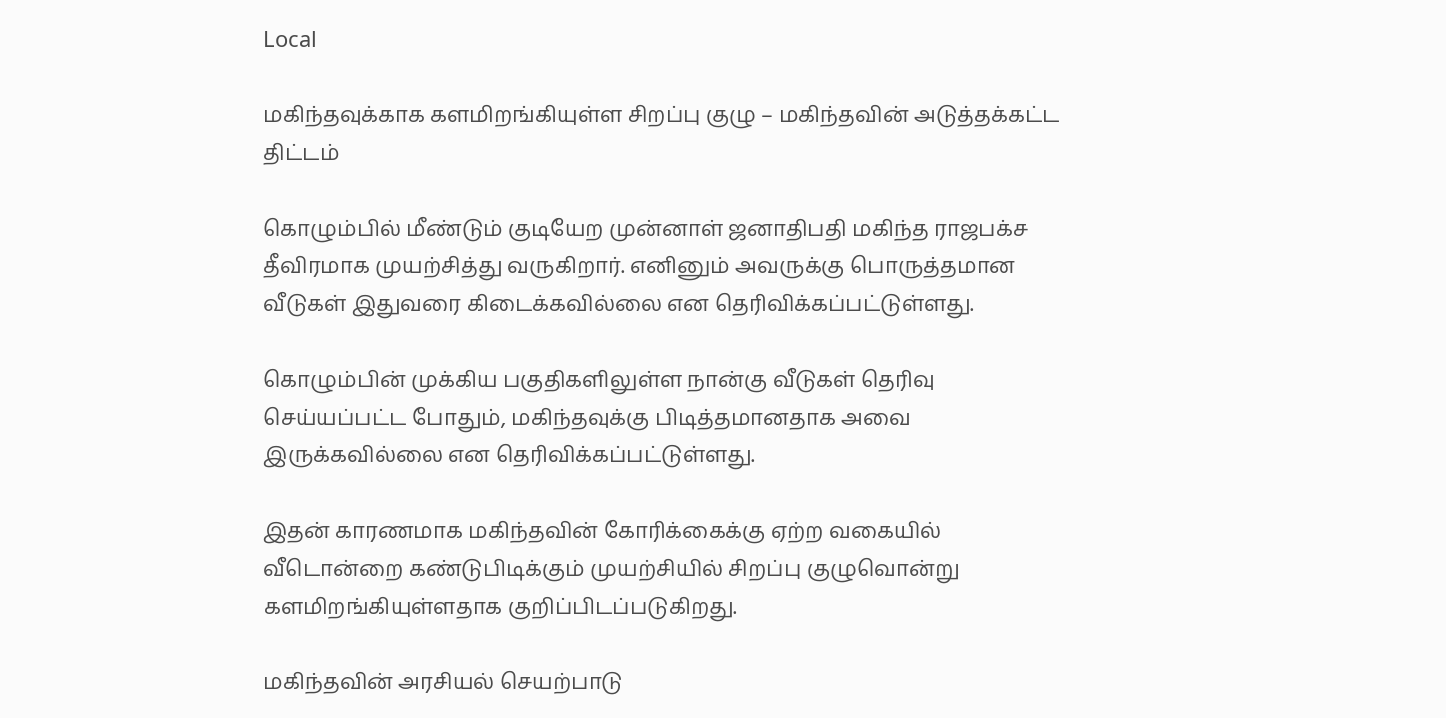Local

மகிந்தவுக்காக களமிறங்கியுள்ள சிறப்பு குழு – மகிந்தவின் அடுத்தக்கட்ட திட்டம்

கொழும்பில் மீண்டும் குடியேற முன்னாள் ஜனாதிபதி மகிந்த ராஜபக்ச தீவிரமாக முயற்சித்து வருகிறார். எனினும் அவருக்கு பொருத்தமான வீடுகள் இதுவரை கிடைக்கவில்லை என தெரிவிக்கப்பட்டுள்ளது.

கொழும்பின் முக்கிய பகுதிகளிலுள்ள நான்கு வீடுகள் தெரிவு செய்யப்பட்ட போதும், மகிந்தவுக்கு பிடித்தமானதாக அவை இருக்கவில்லை என தெரிவிக்கப்பட்டுள்ளது.

இதன் காரணமாக மகிந்தவின் கோரிக்கைக்கு ஏற்ற வகையில் வீடொன்றை கண்டுபிடிக்கும் முயற்சியில் சிறப்பு குழுவொன்று களமிறங்கியுள்ளதாக குறிப்பிடப்படுகிறது.

மகிந்தவின் அரசியல் செயற்பாடு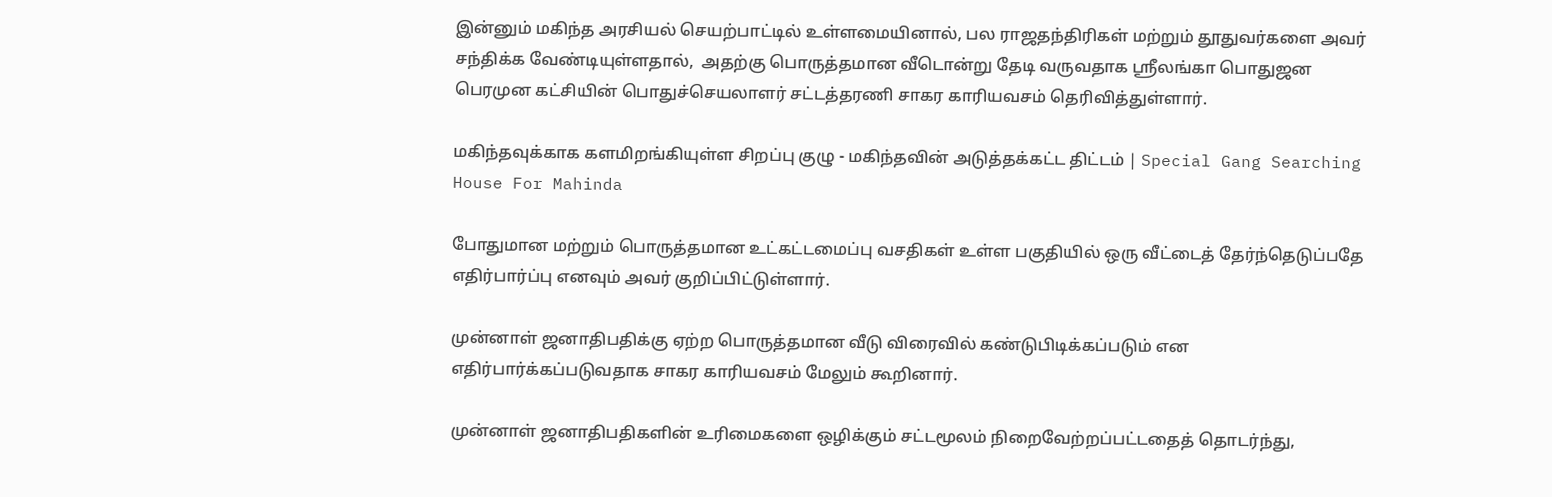இன்னும் மகிந்த அரசியல் செயற்பாட்டில் உள்ளமையினால், பல ராஜதந்திரிகள் மற்றும் தூதுவர்களை அவர் சந்திக்க வேண்டியுள்ளதால்,  அதற்கு பொருத்தமான வீடொன்று தேடி வருவதாக ஸ்ரீலங்கா பொதுஜன பெரமுன கட்சியின் பொதுச்செயலாளர் சட்டத்தரணி சாகர காரியவசம் தெரிவித்துள்ளார்.

மகிந்தவுக்காக களமிறங்கியுள்ள சிறப்பு குழு - மகிந்தவின் அடுத்தக்கட்ட திட்டம் | Special Gang Searching House For Mahinda

போதுமான மற்றும் பொருத்தமான உட்கட்டமைப்பு வசதிகள் உள்ள பகுதியில் ஒரு வீட்டைத் தேர்ந்தெடுப்பதே எதிர்பார்ப்பு எனவும் அவர் குறிப்பிட்டுள்ளார்.

முன்னாள் ஜனாதிபதிக்கு ஏற்ற பொருத்தமான வீடு விரைவில் கண்டுபிடிக்கப்படும் என எதிர்பார்க்கப்படுவதாக சாகர காரியவசம் மேலும் கூறினார்.

முன்னாள் ஜனாதிபதிகளின் உரிமைகளை ஒழிக்கும் சட்டமூலம் நிறைவேற்றப்பட்டதைத் தொடர்ந்து,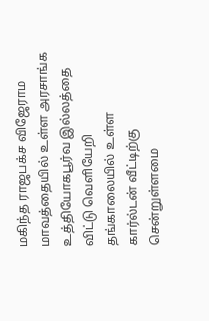மகிந்த ராஜபக்ச விஜேராம மாவத்தையில் உள்ள அரசாங்க உத்தியோகபூர்வ இல்லத்தை விட்டு வெளியேறி தங்காலையில் உள்ள கார்ல்டன் வீட்டிற்கு சென்றுள்ளமை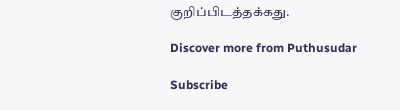குறிப்பிடத்தக்கது.

Discover more from Puthusudar

Subscribe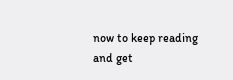now to keep reading and get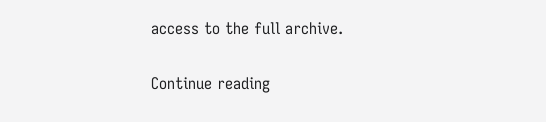access to the full archive.

Continue reading